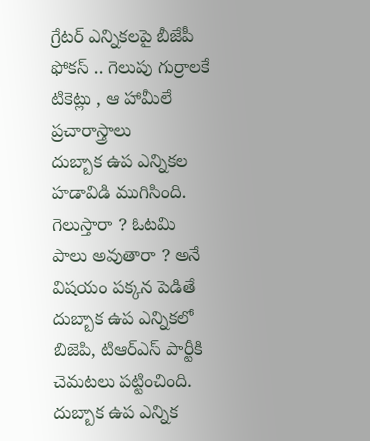గ్రేటర్ ఎన్నికలపై బీజేపీ ఫోకస్ .. గెలుపు గుర్రాలకే టికెట్లు , ఆ హామీలే ప్రచారాస్త్రాలు
దుబ్బాక ఉప ఎన్నికల హడావిడి ముగిసింది. గెలుస్తారా ? ఓటమి పాలు అవుతారా ? అనే విషయం పక్కన పెడితే దుబ్బాక ఉప ఎన్నికలో బిజెపి, టిఆర్ఎస్ పార్టీకి చెమటలు పట్టించింది. దుబ్బాక ఉప ఎన్నిక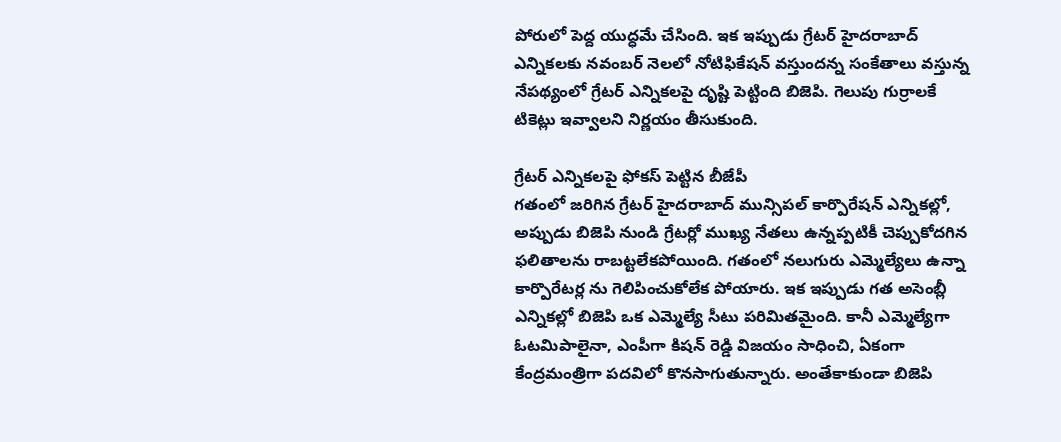పోరులో పెద్ద యుద్ధమే చేసింది. ఇక ఇప్పుడు గ్రేటర్ హైదరాబాద్ ఎన్నికలకు నవంబర్ నెలలో నోటిఫికేషన్ వస్తుందన్న సంకేతాలు వస్తున్న నేపథ్యంలో గ్రేటర్ ఎన్నికలపై దృష్టి పెట్టింది బిజెపి. గెలుపు గుర్రాలకే టికెట్లు ఇవ్వాలని నిర్ణయం తీసుకుంది.

గ్రేటర్ ఎన్నికలపై ఫోకస్ పెట్టిన బీజేపీ
గతంలో జరిగిన గ్రేటర్ హైదరాబాద్ మున్సిపల్ కార్పొరేషన్ ఎన్నికల్లో, అప్పుడు బిజెపి నుండి గ్రేటర్లో ముఖ్య నేతలు ఉన్నప్పటికీ చెప్పుకోదగిన ఫలితాలను రాబట్టలేకపోయింది. గతంలో నలుగురు ఎమ్మెల్యేలు ఉన్నా కార్పొరేటర్ల ను గెలిపించుకోలేక పోయారు. ఇక ఇప్పుడు గత అసెంబ్లీ ఎన్నికల్లో బిజెపి ఒక ఎమ్మెల్యే సీటు పరిమితమైంది. కానీ ఎమ్మెల్యేగా ఓటమిపాలైనా, ఎంపీగా కిషన్ రెడ్డి విజయం సాధించి, ఏకంగా కేంద్రమంత్రిగా పదవిలో కొనసాగుతున్నారు. అంతేకాకుండా బిజెపి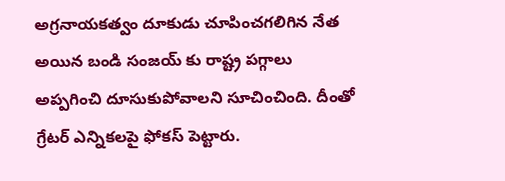అగ్రనాయకత్వం దూకుడు చూపించగలిగిన నేత అయిన బండి సంజయ్ కు రాష్ట్ర పగ్గాలు అప్పగించి దూసుకుపోవాలని సూచించింది. దీంతో గ్రేటర్ ఎన్నికలపై ఫోకస్ పెట్టారు.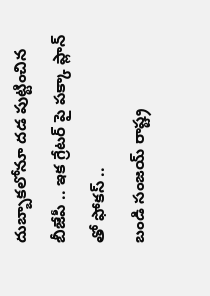దుబ్బాకలోనూ దడ పుట్టించిన బీజేపీ .. ఇక గ్రేటర్ పై పక్కా ప్లాన్ తో ఫోకస్ ..
బండి సంజయ్ రాష్ట్ర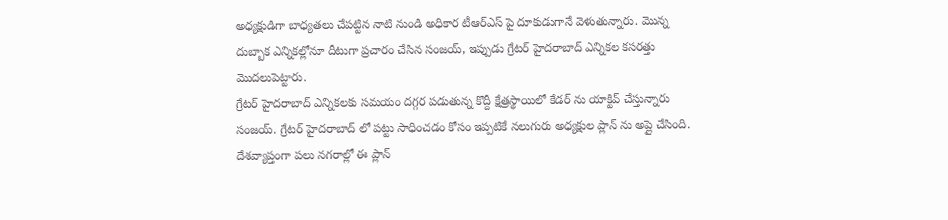అధ్యక్షుడిగా బాధ్యతలు చేపట్టిన నాటి నుండి అధికార టీఆర్ఎస్ పై దూకుడుగానే వెళుతున్నారు. మొన్న దుబ్బాక ఎన్నికల్లోనూ దీటుగా ప్రచారం చేసిన సంజయ్, ఇప్పుడు గ్రేటర్ హైదరాబాద్ ఎన్నికల కసరత్తు మొదలుపెట్టారు.
గ్రేటర్ హైదరాబాద్ ఎన్నికలకు సమయం దగ్గర పడుతున్న కొద్దీ క్షేత్రస్థాయిలో కేడర్ ను యాక్టివ్ చేస్తున్నారు సంజయ్. గ్రేటర్ హైదరాబాద్ లో పట్టు సాధించడం కోసం ఇప్పటికే నలుగురు అధ్యక్షుల ప్లాన్ ను అప్లై చేసింది. దేశవ్యాప్తంగా పలు నగరాల్లో ఈ ప్లాన్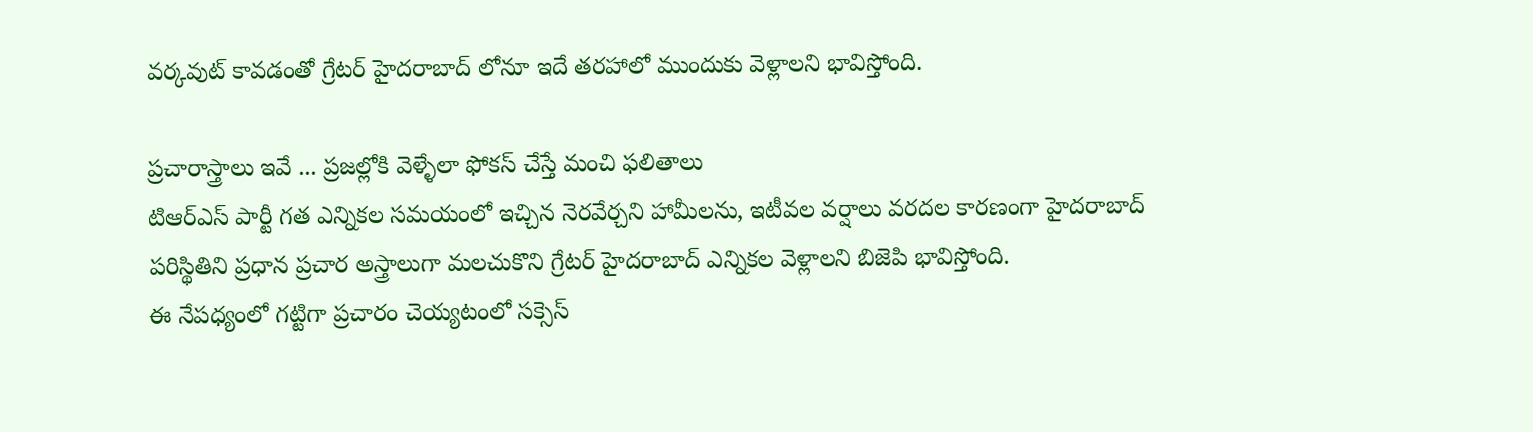వర్కవుట్ కావడంతో గ్రేటర్ హైదరాబాద్ లోనూ ఇదే తరహాలో ముందుకు వెళ్లాలని భావిస్తోంది.

ప్రచారాస్త్రాలు ఇవే ... ప్రజల్లోకి వెళ్ళేలా ఫోకస్ చేస్తే మంచి ఫలితాలు
టిఆర్ఎస్ పార్టీ గత ఎన్నికల సమయంలో ఇచ్చిన నెరవేర్చని హామీలను, ఇటీవల వర్షాలు వరదల కారణంగా హైదరాబాద్ పరిస్థితిని ప్రధాన ప్రచార అస్త్రాలుగా మలచుకొని గ్రేటర్ హైదరాబాద్ ఎన్నికల వెళ్లాలని బిజెపి భావిస్తోంది.
ఈ నేపధ్యంలో గట్టిగా ప్రచారం చెయ్యటంలో సక్సెస్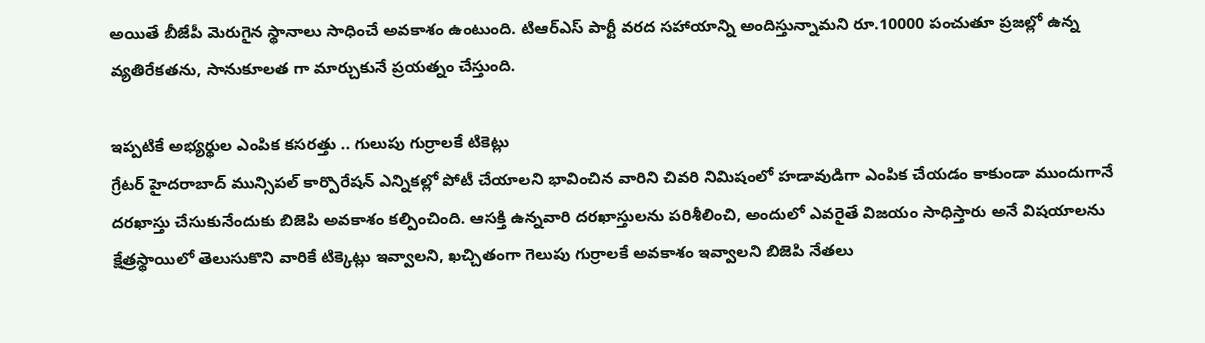అయితే బీజేపీ మెరుగైన స్థానాలు సాధించే అవకాశం ఉంటుంది. టిఆర్ఎస్ పార్టీ వరద సహాయాన్ని అందిస్తున్నామని రూ.10000 పంచుతూ ప్రజల్లో ఉన్న వ్యతిరేకతను, సానుకూలత గా మార్చుకునే ప్రయత్నం చేస్తుంది.

ఇప్పటికే అభ్యర్థుల ఎంపిక కసరత్తు .. గులుపు గుర్రాలకే టికెట్లు
గ్రేటర్ హైదరాబాద్ మున్సిపల్ కార్పొరేషన్ ఎన్నికల్లో పోటీ చేయాలని భావించిన వారిని చివరి నిమిషంలో హడావుడిగా ఎంపిక చేయడం కాకుండా ముందుగానే దరఖాస్తు చేసుకునేందుకు బిజెపి అవకాశం కల్పించింది. ఆసక్తి ఉన్నవారి దరఖాస్తులను పరిశీలించి, అందులో ఎవరైతే విజయం సాధిస్తారు అనే విషయాలను క్షేత్రస్థాయిలో తెలుసుకొని వారికే టిక్కెట్లు ఇవ్వాలని, ఖచ్చితంగా గెలుపు గుర్రాలకే అవకాశం ఇవ్వాలని బిజెపి నేతలు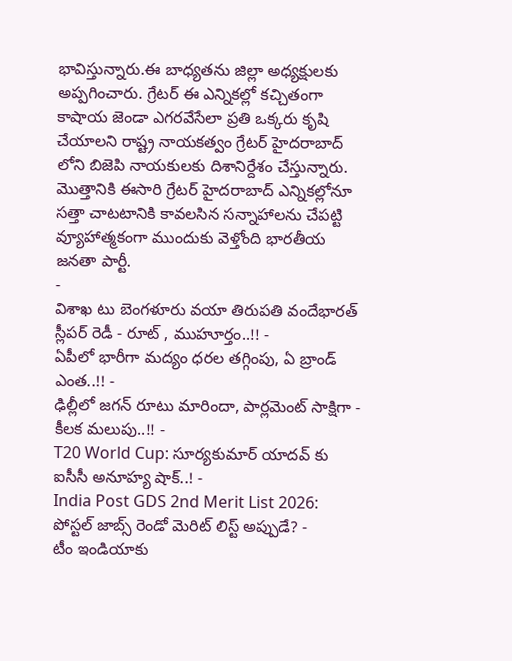భావిస్తున్నారు.ఈ బాధ్యతను జిల్లా అధ్యక్షులకు అప్పగించారు. గ్రేటర్ ఈ ఎన్నికల్లో కచ్చితంగా కాషాయ జెండా ఎగరవేసేలా ప్రతి ఒక్కరు కృషి చేయాలని రాష్ట్ర నాయకత్వం గ్రేటర్ హైదరాబాద్ లోని బిజెపి నాయకులకు దిశానిర్దేశం చేస్తున్నారు. మొత్తానికి ఈసారి గ్రేటర్ హైదరాబాద్ ఎన్నికల్లోనూ సత్తా చాటటానికి కావలసిన సన్నాహాలను చేపట్టి వ్యూహాత్మకంగా ముందుకు వెళ్తోంది భారతీయ జనతా పార్టీ.
-
విశాఖ టు బెంగళూరు వయా తిరుపతి వందేభారత్ స్లీపర్ రెడీ - రూట్ , ముహూర్తం..!! -
ఏపీలో భారీగా మద్యం ధరల తగ్గింపు, ఏ బ్రాండ్ ఎంత..!! -
ఢిల్లీలో జగన్ రూటు మారిందా, పార్లమెంట్ సాక్షిగా - కీలక మలుపు..!! -
T20 World Cup: సూర్యకుమార్ యాదవ్ కు ఐసీసీ అనూహ్య షాక్..! -
India Post GDS 2nd Merit List 2026: పోస్టల్ జాబ్స్ రెండో మెరిట్ లిస్ట్ అప్పుడే? -
టీం ఇండియాకు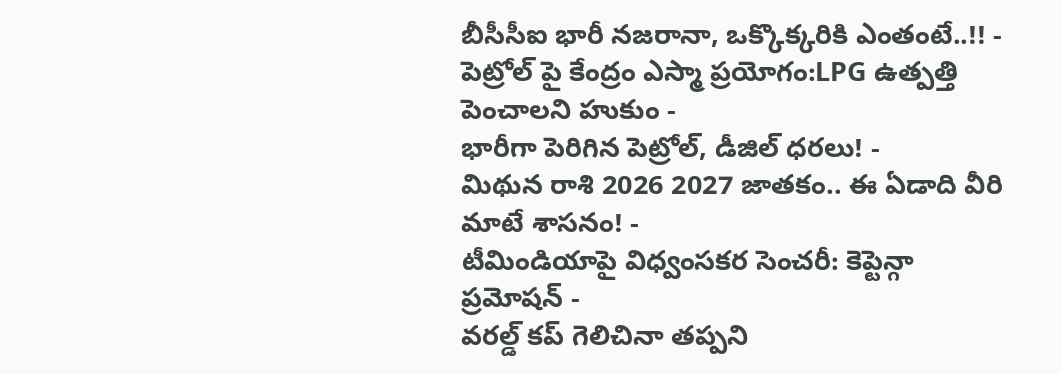బీసీసీఐ భారీ నజరానా, ఒక్కొక్కరికి ఎంతంటే..!! -
పెట్రోల్ పై కేంద్రం ఎస్మా ప్రయోగం:LPG ఉత్పత్తి పెంచాలని హుకుం -
భారీగా పెరిగిన పెట్రోల్, డీజిల్ ధరలు! -
మిథున రాశి 2026 2027 జాతకం.. ఈ ఏడాది వీరి మాటే శాసనం! -
టీమిండియాపై విధ్వంసకర సెంచరీ: కెప్టెన్గా ప్రమోషన్ -
వరల్డ్ కప్ గెలిచినా తప్పని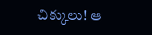చిక్కులు! ఆ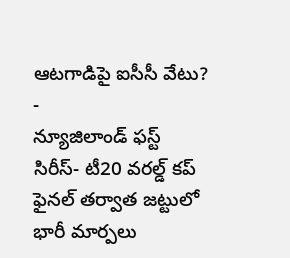ఆటగాడిపై ఐసీసీ వేటు? -
న్యూజిలాండ్ ఫస్ట్ సిరీస్- టీ20 వరల్డ్ కప్ ఫైనల్ తర్వాత జట్టులో భారీ మార్పలు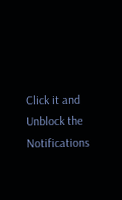Click it and Unblock the Notifications